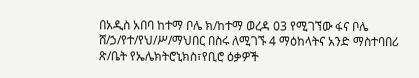በአዲስ አበባ ከተማ ቦሌ ክ/ከተማ ወረዳ 03 የሚገኘው ፋና ቦሌ ሸ/ኃ/የተ/የህ/ሥ/ማህበር በስሩ ለሚገኙ 4 ማዕከላትና አንድ ማስተባበሪ ጽ/ቤት የኤሌክትሮኒክስ፣የቢሮ ዕቃዎች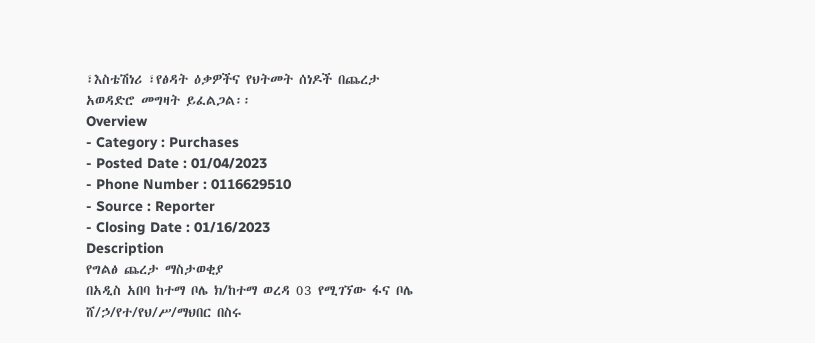፣እስቴሽነሪ ፣የፅዳት ዕቃዎችና የህትመት ሰነዶች በጨረታ አወዳድሮ መግዛት ይፈልጋል፡፡
Overview
- Category : Purchases
- Posted Date : 01/04/2023
- Phone Number : 0116629510
- Source : Reporter
- Closing Date : 01/16/2023
Description
የግልፅ ጨረታ ማስታወቂያ
በአዲስ አበባ ከተማ ቦሌ ክ/ከተማ ወረዳ 03 የሚገኘው ፋና ቦሌ ሸ/ኃ/የተ/የህ/ሥ/ማህበር በስሩ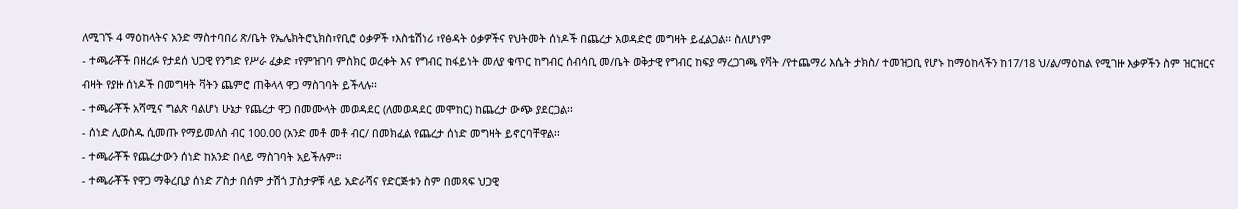ለሚገኙ 4 ማዕከላትና አንድ ማስተባበሪ ጽ/ቤት የኤሌክትሮኒክስ፣የቢሮ ዕቃዎች ፣እስቴሽነሪ ፣የፅዳት ዕቃዎችና የህትመት ሰነዶች በጨረታ አወዳድሮ መግዛት ይፈልጋል፡፡ ስለሆነም
- ተጫራቾች በዘረፉ የታደሰ ህጋዊ የንግድ የሥራ ፈቃድ ፣የምዝገባ ምስክር ወረቀት እና የግብር ከፋይነት መለያ ቁጥር ከግብር ሰብሳቢ መ/ቤት ወቅታዊ የግብር ከፍያ ማረጋገጫ የቫት /የተጨማሪ እሴት ታክስ/ ተመዝጋቢ የሆኑ ከማዕከላችን ከ17/18 ህ/ል/ማዕከል የሚገዙ እቃዎችን ስም ዝርዝርና ብዛት የያዙ ሰነዶች በመግዛት ቫትን ጨምሮ ጠቅላላ ዋጋ ማስገባት ይችላሉ፡፡
- ተጫራቾች አሻሚና ግልጽ ባልሆነ ሁኔታ የጨረታ ዋጋ በመሙላት መወዳደር (ለመወዳደር መሞከር) ከጨረታ ውጭ ያደርጋል፡፡
- ሰነድ ሊወስዱ ሲመጡ የማይመለስ ብር 100.00 (አንድ መቶ መቶ ብር/ በመክፈል የጨረታ ሰነድ መግዛት ይኖርባቸዋል፡፡
- ተጫራቾች የጨረታውን ሰነድ ከአንድ በላይ ማስገባት አይችሉም፡፡
- ተጫራቾች የዋጋ ማቅረቢያ ሰነድ ፖስታ በሰም ታሽጎ ፓስታዎቹ ላይ አድራሻና የድርጅቱን ስም በመጻፍ ህጋዊ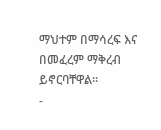ማህተም በማሳረፍ እና በመፈረም ማቅረብ ይኖርባቸዋል፡፡
-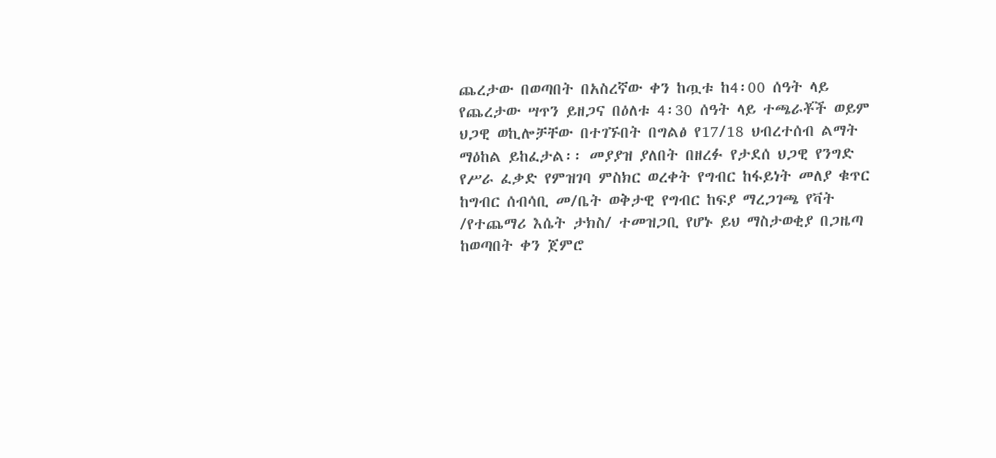ጨረታው በወጣበት በአስረኛው ቀን ከጧቱ ከ4፡00 ሰዓት ላይ የጨረታው ሣጥን ይዘጋና በዕለቱ 4፡30 ሰዓት ላይ ተጫራቾች ወይም ህጋዊ ወኪሎቻቸው በተገኙበት በግልፅ የ17/18 ህብረተሰብ ልማት ማዕከል ይከፈታል፡፡ መያያዝ ያለበት በዘረፉ የታደሰ ህጋዊ የንግድ የሥራ ፈቃድ የምዝገባ ምስክር ወረቀት የግብር ከፋይነት መለያ ቁጥር ከግብር ሰብሳቢ መ/ቤት ወቅታዊ የግብር ከፍያ ማረጋገጫ የቫት /የተጨማሪ እሴት ታክስ/ ተመዝጋቢ የሆኑ ይህ ማስታወቂያ በጋዜጣ ከወጣበት ቀን ጀምሮ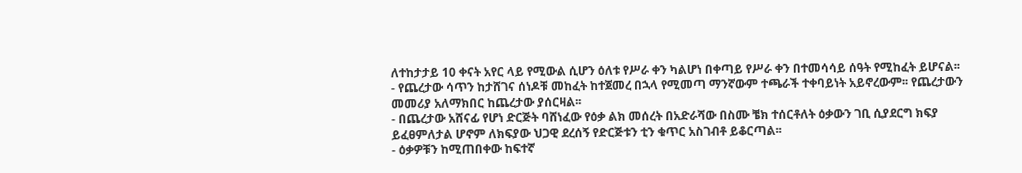ለተከታታይ 10 ቀናት አየር ላይ የሚውል ሲሆን ዕለቱ የሥራ ቀን ካልሆነ በቀጣይ የሥራ ቀን በተመሳሳይ ሰዓት የሚከፈት ይሆናል፡፡
- የጨረታው ሳጥን ከታሸገና ሰነዶቹ መከፈት ከተጀመረ በኋላ የሚመጣ ማንኛውም ተጫራች ተቀባይነት አይኖረውም፡፡ የጨረታውን መመሪያ አለማክበር ከጨረታው ያሰርዛል፡፡
- በጨረታው አሸናፊ የሆነ ድርጅት ባሸነፈው የዕቃ ልክ መሰረት በአድራሻው በስሙ ቼክ ተሰርቶለት ዕቃውን ገቢ ሲያደርግ ክፍያ ይፈፀምለታል ሆኖም ለክፍያው ህጋዊ ደረሰኝ የድርጅቱን ቲን ቁጥር አስገብቶ ይቆርጣል፡፡
- ዕቃዎቹን ከሚጠበቀው ከፍተኛ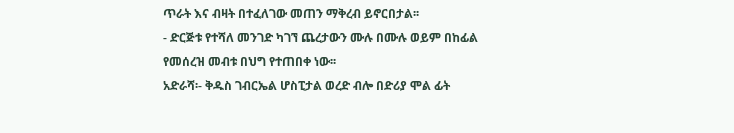ጥራት እና ብዛት በተፈለገው መጠን ማቅረብ ይኖርበታል፡፡
- ድርጅቱ የተሻለ መንገድ ካገኘ ጨረታውን ሙሉ በሙሉ ወይም በከፊል የመሰረዝ መብቱ በህግ የተጠበቀ ነው፡፡
አድራሻ፡- ቅዱስ ገብርኤል ሆስፒታል ወረድ ብሎ በድሪያ ሞል ፊት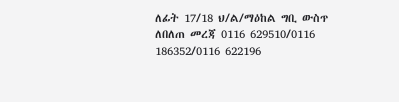ለፊት 17/18 ህ/ል/ማዕከል ግቢ ውስጥ
ለበለጠ መረጃ 0116 629510/0116 186352/0116 622196